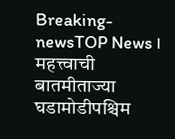Breaking-newsTOP News । महत्त्वाची बातमीताज्या घडामोडीपश्चिम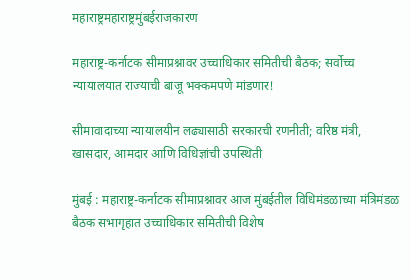महाराष्ट्रमहाराष्ट्रमुंबईराजकारण

महाराष्ट्र-कर्नाटक सीमाप्रश्नावर उच्चाधिकार समितीची बैठक; सर्वोच्च न्यायालयात राज्याची बाजू भक्कमपणे मांडणार!

सीमावादाच्या न्यायालयीन लढ्यासाठी सरकारची रणनीती; वरिष्ठ मंत्री, खासदार, आमदार आणि विधिज्ञांची उपस्थिती

मुंबई : महाराष्ट्र-कर्नाटक सीमाप्रश्नावर आज मुंबईतील विधिमंडळाच्या मंत्रिमंडळ बैठक सभागृहात उच्चाधिकार समितीची विशेष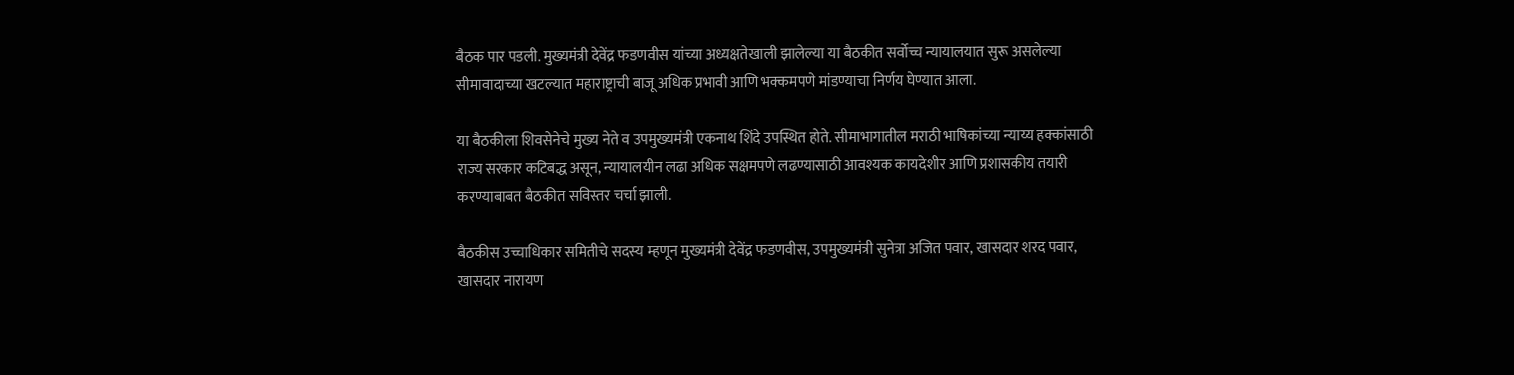बैठक पार पडली. मुख्यमंत्री देवेंद्र फडणवीस यांच्या अध्यक्षतेखाली झालेल्या या बैठकीत सर्वोच्च न्यायालयात सुरू असलेल्या सीमावादाच्या खटल्यात महाराष्ट्राची बाजू अधिक प्रभावी आणि भक्कमपणे मांडण्याचा निर्णय घेण्यात आला.

या बैठकीला शिवसेनेचे मुख्य नेते व उपमुख्यमंत्री एकनाथ शिंदे उपस्थित होते. सीमाभागातील मराठी भाषिकांच्या न्याय्य हक्कांसाठी राज्य सरकार कटिबद्ध असून, न्यायालयीन लढा अधिक सक्षमपणे लढण्यासाठी आवश्यक कायदेशीर आणि प्रशासकीय तयारी करण्याबाबत बैठकीत सविस्तर चर्चा झाली.

बैठकीस उच्चाधिकार समितीचे सदस्य म्हणून मुख्यमंत्री देवेंद्र फडणवीस, उपमुख्यमंत्री सुनेत्रा अजित पवार, खासदार शरद पवार, खासदार नारायण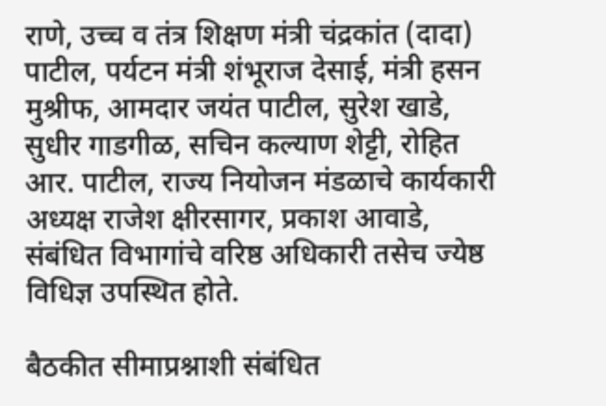राणे, उच्च व तंत्र शिक्षण मंत्री चंद्रकांत (दादा) पाटील, पर्यटन मंत्री शंभूराज देसाई, मंत्री हसन मुश्रीफ, आमदार जयंत पाटील, सुरेश खाडे, सुधीर गाडगीळ, सचिन कल्याण शेट्टी, रोहित आर. पाटील, राज्य नियोजन मंडळाचे कार्यकारी अध्यक्ष राजेश क्षीरसागर, प्रकाश आवाडे, संबंधित विभागांचे वरिष्ठ अधिकारी तसेच ज्येष्ठ विधिज्ञ उपस्थित होते.

बैठकीत सीमाप्रश्नाशी संबंधित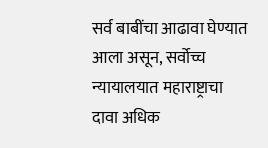सर्व बाबींचा आढावा घेण्यात आला असून, सर्वोच्च न्यायालयात महाराष्ट्राचा दावा अधिक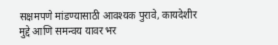सक्षमपणे मांडण्यासाठी आवश्यक पुरावे, कायदेशीर मुद्दे आणि समन्वय यावर भर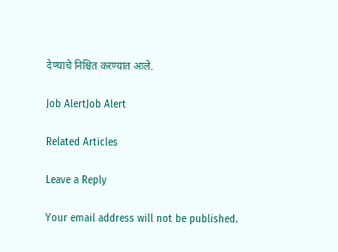देण्याचे निश्चित करण्यात आले.

Job AlertJob Alert

Related Articles

Leave a Reply

Your email address will not be published.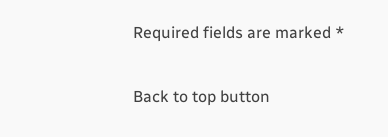Required fields are marked *

Back to top button